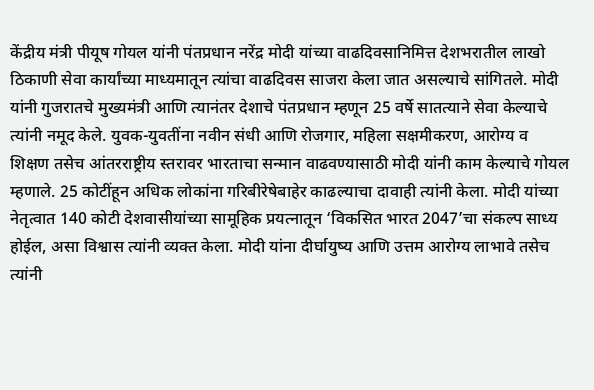केंद्रीय मंत्री पीयूष गोयल यांनी पंतप्रधान नरेंद्र मोदी यांच्या वाढदिवसानिमित्त देशभरातील लाखो ठिकाणी सेवा कार्यांच्या माध्यमातून त्यांचा वाढदिवस साजरा केला जात असल्याचे सांगितले. मोदी यांनी गुजरातचे मुख्यमंत्री आणि त्यानंतर देशाचे पंतप्रधान म्हणून 25 वर्षे सातत्याने सेवा केल्याचे त्यांनी नमूद केले. युवक-युवतींना नवीन संधी आणि रोजगार, महिला सक्षमीकरण, आरोग्य व शिक्षण तसेच आंतरराष्ट्रीय स्तरावर भारताचा सन्मान वाढवण्यासाठी मोदी यांनी काम केल्याचे गोयल म्हणाले. 25 कोटींहून अधिक लोकांना गरिबीरेषेबाहेर काढल्याचा दावाही त्यांनी केला. मोदी यांच्या नेतृत्वात 140 कोटी देशवासीयांच्या सामूहिक प्रयत्नातून ‘विकसित भारत 2047’चा संकल्प साध्य होईल, असा विश्वास त्यांनी व्यक्त केला. मोदी यांना दीर्घायुष्य आणि उत्तम आरोग्य लाभावे तसेच त्यांनी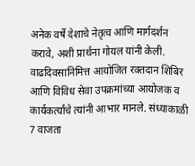अनेक वर्षे देशाचे नेतृत्व आणि मार्गदर्शन करावे, अशी प्रार्थना गोयल यांनी केली. वाढदिवसानिमित्त आयोजित रक्तदान शिबिर आणि विविध सेवा उपक्रमांच्या आयोजक व कार्यकर्त्यांचे त्यांनी आभार मानले. संध्याकाळी 7 वाजता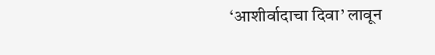‘आशीर्वादाचा दिवा’ लावून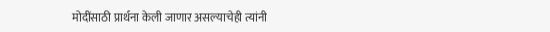मोदींसाठी प्रार्थना केली जाणार असल्याचेही त्यांनी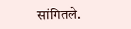सांगितले.